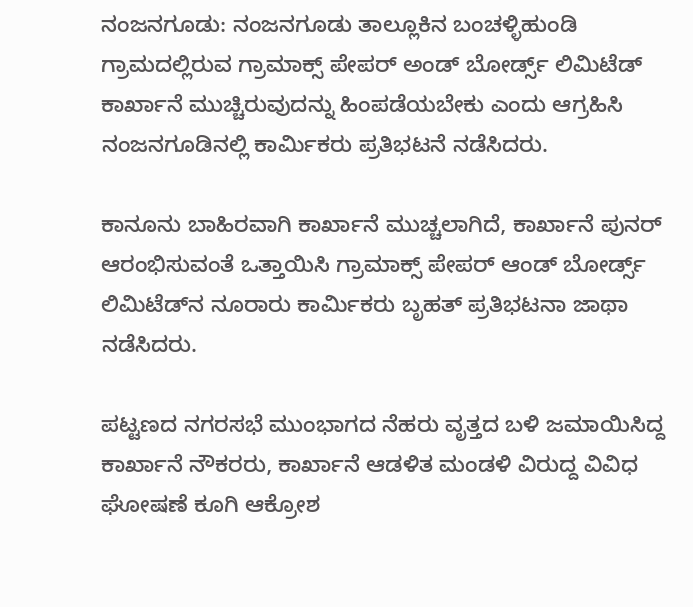ನಂಜನಗೂಡು: ನಂಜನಗೂಡು ತಾಲ್ಲೂಕಿನ ಬಂಚಳ್ಳಿಹುಂಡಿ ಗ್ರಾಮದಲ್ಲಿರುವ ಗ್ರಾಮಾಕ್ಸ್ ಪೇಪರ್ ಅಂಡ್ ಬೋರ್ಡ್ಸ್ ಲಿಮಿಟೆಡ್ ಕಾರ್ಖಾನೆ ಮುಚ್ಚಿರುವುದನ್ನು ಹಿಂಪಡೆಯಬೇಕು ಎಂದು ಆಗ್ರಹಿಸಿ ನಂಜನಗೂಡಿನಲ್ಲಿ ಕಾರ್ಮಿಕರು ಪ್ರತಿಭಟನೆ ನಡೆಸಿದರು.

ಕಾನೂನು ಬಾಹಿರವಾಗಿ ಕಾರ್ಖಾನೆ ಮುಚ್ಚಲಾಗಿದೆ, ಕಾರ್ಖಾನೆ ಪುನರ್‌ ಆರಂಭಿಸುವಂತೆ ಒತ್ತಾಯಿಸಿ ಗ್ರಾಮಾಕ್ಸ್‌ ಪೇಪರ್‌ ಆಂಡ್‌ ಬೋರ್ಡ್ಸ್‌ ಲಿಮಿಟೆಡ್‌ನ ನೂರಾರು ಕಾರ್ಮಿಕರು ಬೃಹತ್‌ ಪ್ರತಿಭಟನಾ ಜಾಥಾ ನಡೆಸಿದರು.

ಪಟ್ಟಣದ ನಗರಸಭೆ ಮುಂಭಾಗದ ನೆಹರು ವೃತ್ತದ ಬಳಿ ಜಮಾಯಿಸಿದ್ದ ಕಾರ್ಖಾನೆ ನೌಕರರು, ಕಾರ್ಖಾನೆ ಆಡಳಿತ ಮಂಡಳಿ ವಿರುದ್ದ ವಿವಿಧ ಘೋಷಣೆ ಕೂಗಿ ಆಕ್ರೋಶ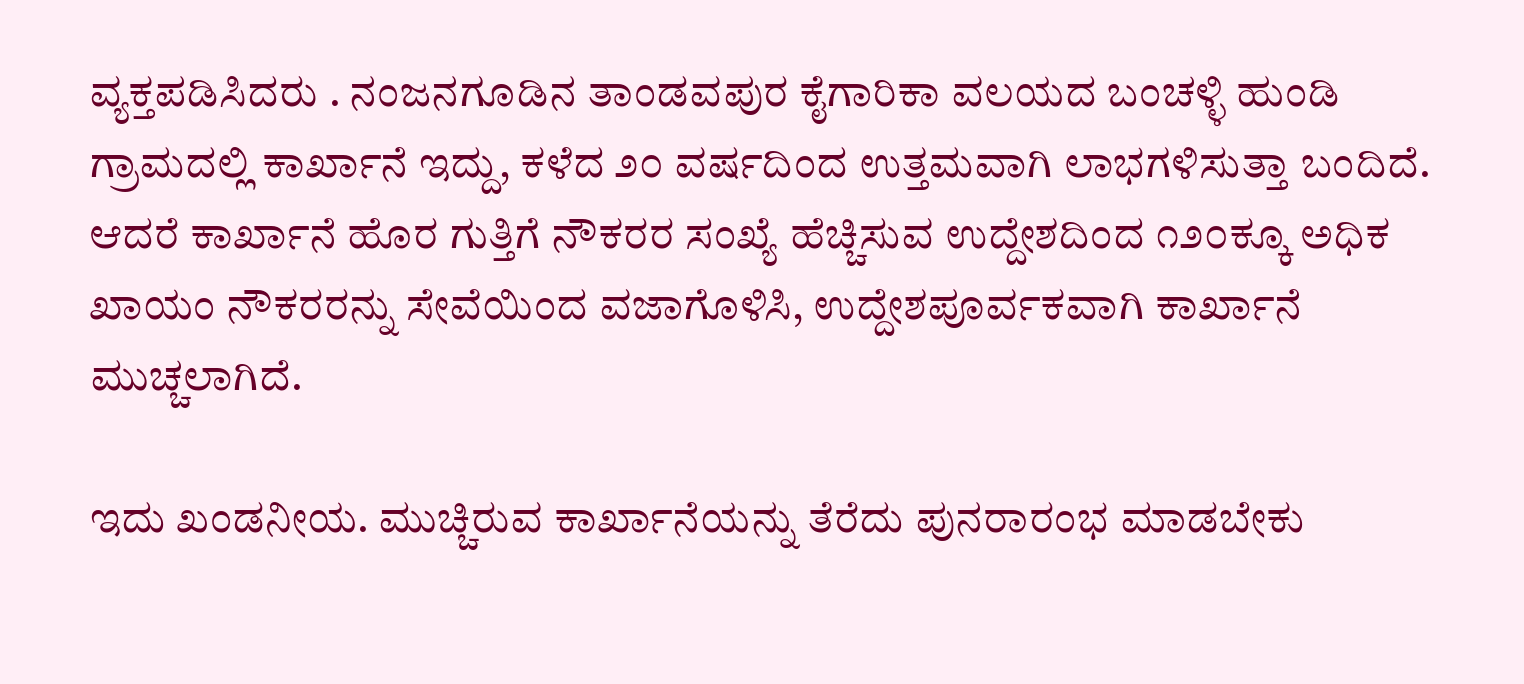ವ್ಯಕ್ತಪಡಿಸಿದರು . ನಂಜನಗೂಡಿನ ತಾಂಡವಪುರ ಕೈಗಾರಿಕಾ ವಲಯದ ಬಂಚಳ್ಳಿ ಹುಂಡಿ ಗ್ರಾಮದಲ್ಲಿ ಕಾರ್ಖಾನೆ ಇದ್ದು, ಕಳೆದ ೨೦ ವರ್ಷದಿಂದ ಉತ್ತಮವಾಗಿ ಲಾಭಗಳಿಸುತ್ತಾ ಬಂದಿದೆ. ಆದರೆ ಕಾರ್ಖಾನೆ ಹೊರ ಗುತ್ತಿಗೆ ನೌಕರರ ಸಂಖ್ಯೆ ಹೆಚ್ಚಿಸುವ ಉದ್ದೇಶದಿಂದ ೧೨೦ಕ್ಕೂ ಅಧಿಕ ಖಾಯಂ ನೌಕರರನ್ನು ಸೇವೆಯಿಂದ ವಜಾಗೊಳಿಸಿ, ಉದ್ದೇಶಪೂರ್ವಕವಾಗಿ ಕಾರ್ಖಾನೆ ಮುಚ್ಚಲಾಗಿದೆ.

ಇದು ಖಂಡನೀಯ. ಮುಚ್ಚಿರುವ ಕಾರ್ಖಾನೆಯನ್ನು ತೆರೆದು ಪುನರಾರಂಭ ಮಾಡಬೇಕು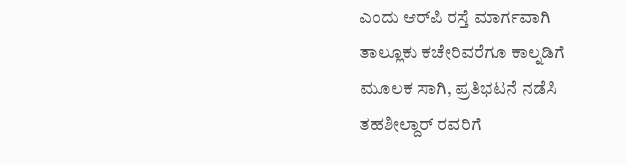ಎಂದು ಆರ್‌ಪಿ ರಸ್ತೆ ಮಾರ್ಗವಾಗಿ ತಾಲ್ಲೂಕು ಕಚೇರಿವರೆಗೂ ಕಾಲ್ನಡಿಗೆ ಮೂಲಕ ಸಾಗಿ, ಪ್ರತಿಭಟನೆ ನಡೆಸಿ ತಹಶೀಲ್ದಾರ್ ರವರಿಗೆ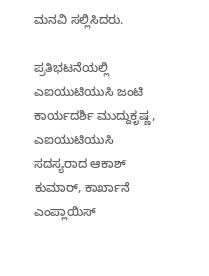ಮನವಿ ಸಲ್ಲಿಸಿದರು.

ಪ್ರತಿಭಟನೆಯಲ್ಲಿ ಎಐಯುಟಿಯುಸಿ ಜಂಟಿ ಕಾರ್ಯದರ್ಶಿ ಮುದ್ದುಕೃಷ್ಣ, ಎಐಯುಟಿಯುಸಿ ಸದಸ್ಯರಾದ ಆಕಾಶ್‌ ಕುಮಾರ್‌, ಕಾರ್ಖಾನೆ ಎಂಪ್ಲಾಯಿಸ್‌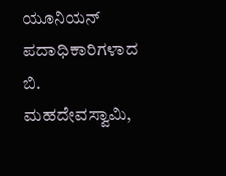ಯೂನಿಯನ್‌ ಪದಾಧಿಕಾರಿಗಳಾದ ಬಿ. ಮಹದೇವಸ್ವಾಮಿ,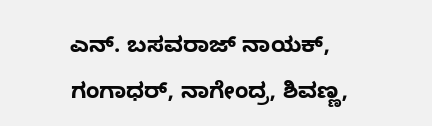ಎನ್‌. ಬಸವರಾಜ್‌ ನಾಯಕ್‌, ಗಂಗಾಧರ್‌, ನಾಗೇಂದ್ರ, ಶಿವಣ್ಣ,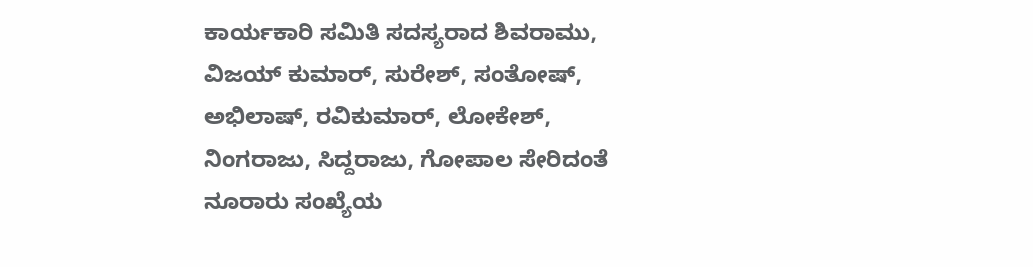ಕಾರ್ಯಕಾರಿ ಸಮಿತಿ ಸದಸ್ಯರಾದ ಶಿವರಾಮು, ವಿಜಯ್‌ ಕುಮಾರ್‌, ಸುರೇಶ್‌, ಸಂತೋಷ್‌, ಅಭಿಲಾಷ್‌, ರವಿಕುಮಾರ್‌, ಲೋಕೇಶ್‌, ನಿಂಗರಾಜು, ಸಿದ್ದರಾಜು, ಗೋಪಾಲ ಸೇರಿದಂತೆ ನೂರಾರು ಸಂಖ್ಯೆಯ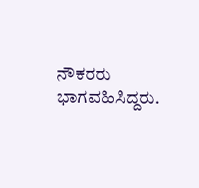ನೌಕರರು ಭಾಗವಹಿಸಿದ್ದರು.